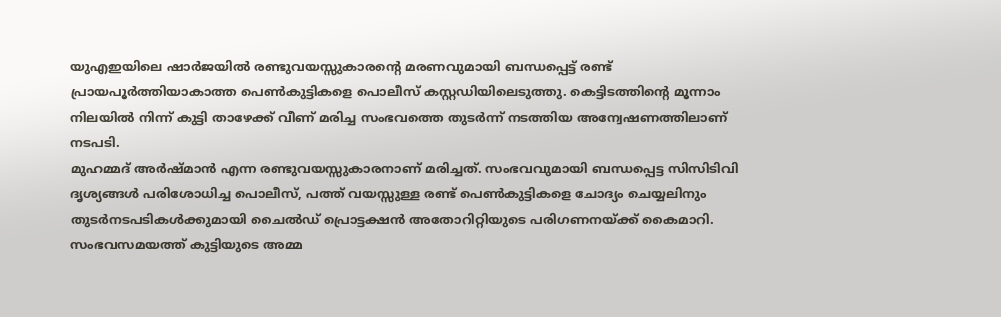യുഎഇയിലെ ഷാർജയിൽ രണ്ടുവയസ്സുകാരന്റെ മരണവുമായി ബന്ധപ്പെട്ട് രണ്ട് പ്രായപൂർത്തിയാകാത്ത പെൺകുട്ടികളെ പൊലീസ് കസ്റ്റഡിയിലെടുത്തു. കെട്ടിടത്തിന്റെ മൂന്നാം നിലയിൽ നിന്ന് കുട്ടി താഴേക്ക് വീണ് മരിച്ച സംഭവത്തെ തുടർന്ന് നടത്തിയ അന്വേഷണത്തിലാണ് നടപടി.
മുഹമ്മദ് അർഷ്മാൻ എന്ന രണ്ടുവയസ്സുകാരനാണ് മരിച്ചത്. സംഭവവുമായി ബന്ധപ്പെട്ട സിസിടിവി ദൃശ്യങ്ങൾ പരിശോധിച്ച പൊലീസ്, പത്ത് വയസ്സുള്ള രണ്ട് പെൺകുട്ടികളെ ചോദ്യം ചെയ്യലിനും തുടർനടപടികൾക്കുമായി ചൈൽഡ് പ്രൊട്ടക്ഷൻ അതോറിറ്റിയുടെ പരിഗണനയ്ക്ക് കൈമാറി.
സംഭവസമയത്ത് കുട്ടിയുടെ അമ്മ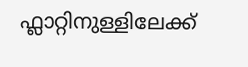ഫ്ലാറ്റിനുള്ളിലേക്ക്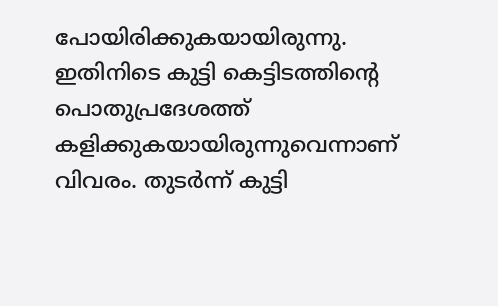പോയിരിക്കുകയായിരുന്നു. ഇതിനിടെ കുട്ടി കെട്ടിടത്തിന്റെ പൊതുപ്രദേശത്ത് കളിക്കുകയായിരുന്നുവെന്നാണ് വിവരം. തുടർന്ന് കുട്ടി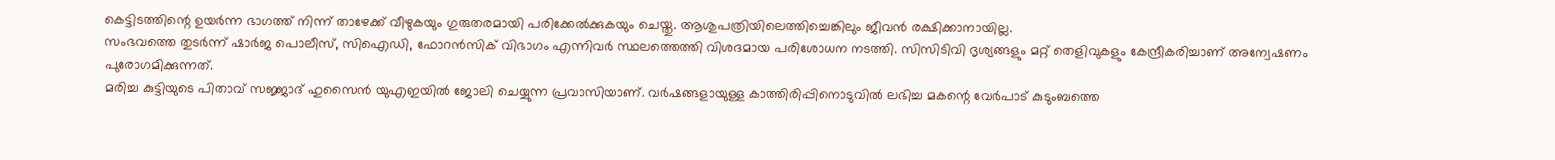കെട്ടിടത്തിന്റെ ഉയർന്ന ഭാഗത്ത് നിന്ന് താഴേക്ക് വീഴുകയും ഗുരുതരമായി പരിക്കേൽക്കുകയും ചെയ്തു. ആശുപത്രിയിലെത്തിച്ചെങ്കിലും ജീവൻ രക്ഷിക്കാനായില്ല.
സംഭവത്തെ തുടർന്ന് ഷാർജ പൊലീസ്, സിഐഡി, ഫോറൻസിക് വിഭാഗം എന്നിവർ സ്ഥലത്തെത്തി വിശദമായ പരിശോധന നടത്തി. സിസിടിവി ദൃശ്യങ്ങളും മറ്റ് തെളിവുകളും കേന്ദ്രീകരിച്ചാണ് അന്വേഷണം പുരോഗമിക്കുന്നത്.
മരിച്ച കുട്ടിയുടെ പിതാവ് സജ്ജാദ് ഹുസൈൻ യുഎഇയിൽ ജോലി ചെയ്യുന്ന പ്രവാസിയാണ്. വർഷങ്ങളായുള്ള കാത്തിരിപ്പിനൊടുവിൽ ലഭിച്ച മകന്റെ വേർപാട് കുടുംബത്തെ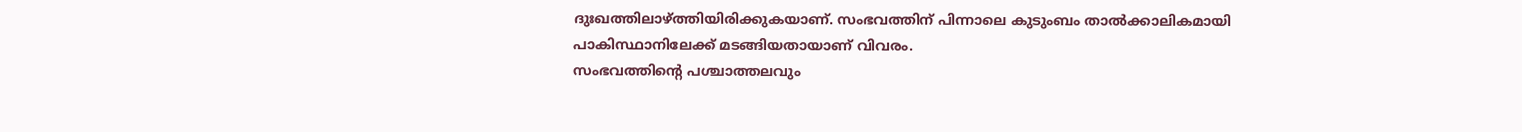ദുഃഖത്തിലാഴ്ത്തിയിരിക്കുകയാണ്. സംഭവത്തിന് പിന്നാലെ കുടുംബം താൽക്കാലികമായി പാകിസ്ഥാനിലേക്ക് മടങ്ങിയതായാണ് വിവരം.
സംഭവത്തിന്റെ പശ്ചാത്തലവും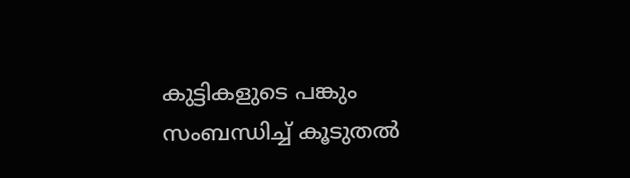കുട്ടികളുടെ പങ്കും സംബന്ധിച്ച് കൂടുതൽ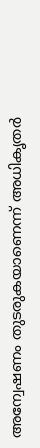അന്വേഷണം തുടരുകയാണെന്ന് അധികൃതർ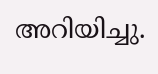അറിയിച്ചു.